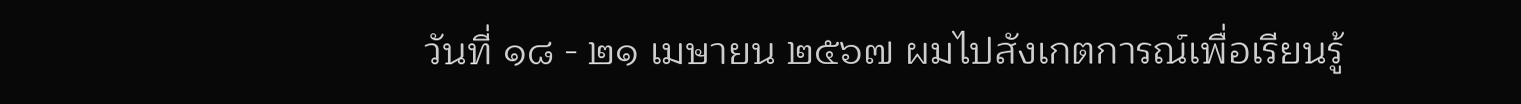วันที่ ๑๘ - ๒๑ เมษายน ๒๕๖๗ ผมไปสังเกตการณ์เพื่อเรียนรู้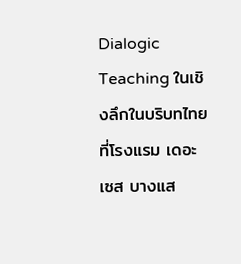Dialogic Teaching ในเชิงลึกในบริบทไทย ที่โรงแรม เดอะเซส บางแส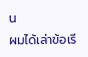น
ผมได้เล่าข้อเรี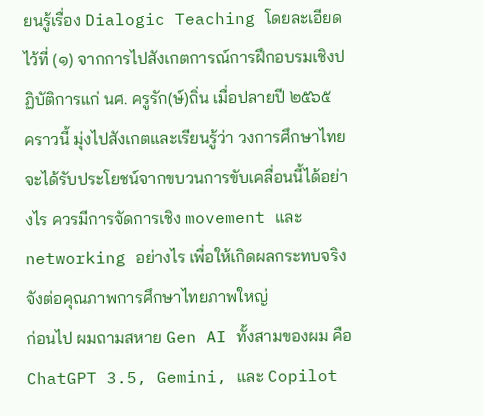ยนรู้เรื่อง Dialogic Teaching โดยละเอียดไว้ที่ (๑) จากการไปสังเกตการณ์การฝึกอบรมเชิงปฏิบัติการแก่ นศ. ครูรัก(ษ์)ถิ่น เมื่อปลายปี ๒๕๖๕
คราวนี้ มุ่งไปสังเกตและเรียนรู้ว่า วงการศึกษาไทยจะได้รับประโยชน์จากขบวนการขับเคลื่อนนี้ได้อย่างไร ควรมีการจัดการเชิง movement และ networking อย่างไร เพื่อให้เกิดผลกระทบจริงจังต่อคุณภาพการศึกษาไทยภาพใหญ่
ก่อนไป ผมถามสหาย Gen AI ทั้งสามของผม คือ ChatGPT 3.5, Gemini, และ Copilot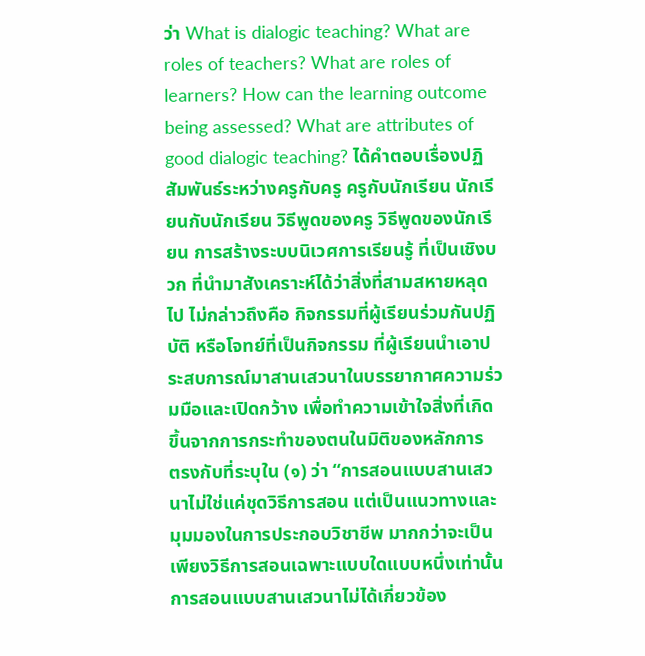ว่า What is dialogic teaching? What are roles of teachers? What are roles of learners? How can the learning outcome being assessed? What are attributes of good dialogic teaching? ได้คำตอบเรื่องปฏิสัมพันธ์ระหว่างครูกับครู ครูกับนักเรียน นักเรียนกับนักเรียน วิธีพูดของครู วิธีพูดของนักเรียน การสร้างระบบนิเวศการเรียนรู้ ที่เป็นเชิงบวก ที่นำมาสังเคราะห์ได้ว่าสิ่งที่สามสหายหลุดไป ไม่กล่าวถึงคือ กิจกรรมที่ผู้เรียนร่วมกันปฏิบัติ หรือโจทย์ที่เป็นกิจกรรม ที่ผู้เรียนนำเอาประสบการณ์มาสานเสวนาในบรรยากาศความร่วมมือและเปิดกว้าง เพื่อทำความเข้าใจสิ่งที่เกิดขึ้นจากการกระทำของตนในมิติของหลักการ
ตรงกับที่ระบุใน (๑) ว่า “การสอนแบบสานเสวนาไม่ใช่แค่ชุดวิธีการสอน แต่เป็นแนวทางและมุมมองในการประกอบวิชาชีพ มากกว่าจะเป็นเพียงวิธีการสอนเฉพาะแบบใดแบบหนึ่งเท่านั้น การสอนแบบสานเสวนาไม่ได้เกี่ยวข้อง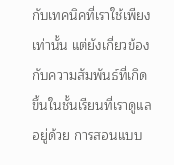กับเทคนิคที่เราใช้เพียงเท่านั้น แต่ยังเกี่ยวข้องกับความสัมพันธ์ที่เกิดขึ้นในชั้นเรียนที่เราดูแลอยู่ด้วย การสอนแบบ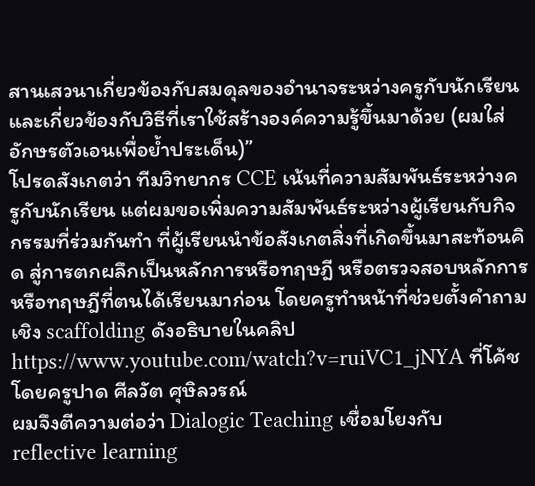สานเสวนาเกี่ยวข้องกับสมดุลของอำนาจระหว่างครูกับนักเรียน และเกี่ยวข้องกับวิธีที่เราใช้สร้างองค์ความรู้ขึ้นมาด้วย (ผมใส่อักษรตัวเอนเพื่อย้ำประเด็น)”
โปรดสังเกตว่า ทีมวิทยากร CCE เน้นที่ความสัมพันธ์ระหว่างครูกับนักเรียน แต่ผมขอเพิ่มความสัมพันธ์ระหว่างผู้เรียนกับกิจกรรมที่ร่วมกันทำ ที่ผู้เรียนนำข้อสังเกตสิ่งที่เกิดขึ้นมาสะท้อนคิด สู่การตกผลึกเป็นหลักการหรือทฤษฎี หรือตรวจสอบหลักการหรือทฤษฎีที่ตนได้เรียนมาก่อน โดยครูทำหน้าที่ช่วยตั้งคำถามเชิง scaffolding ดังอธิบายในคลิป https://www.youtube.com/watch?v=ruiVC1_jNYA ที่โค้ชโดยครูปาด ศีลวัต ศุษิลวรณ์
ผมจึงตีความต่อว่า Dialogic Teaching เชื่อมโยงกับ reflective learning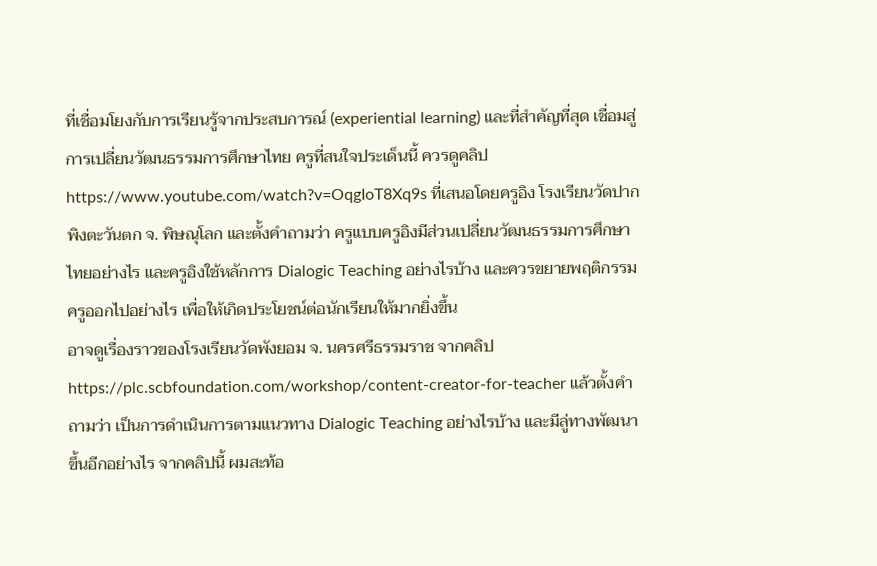ที่เชื่อมโยงกับการเรียนรู้จากประสบการณ์ (experiential learning) และที่สำคัญที่สุด เชื่อมสู่การเปลี่ยนวัฒนธรรมการศึกษาไทย ครูที่สนใจประเด็นนี้ ควรดูคลิป https://www.youtube.com/watch?v=OqgIoT8Xq9s ที่เสนอโดยครูอิง โรงเรียนวัดปากพิงตะวันตก จ. พิษณุโลก และตั้งคำถามว่า ครูแบบครูอิงมีส่วนเปลี่ยนวัฒนธรรมการศึกษาไทยอย่างไร และครูอิงใช้หลักการ Dialogic Teaching อย่างไรบ้าง และควรขยายพฤติกรรมครูออกไปอย่างไร เพื่อให้เกิดประโยชน์ต่อนักเรียนให้มากยิ่งขึ้น
อาจดูเรื่องราวของโรงเรียนวัดพังยอม จ. นครศรีธรรมราช จากคลิป https://plc.scbfoundation.com/workshop/content-creator-for-teacher แล้วตั้งคำถามว่า เป็นการดำเนินการตามแนวทาง Dialogic Teaching อย่างไรบ้าง และมีลู่ทางพัฒนาขึ้นอีกอย่างไร จากคลิปนี้ ผมสะท้อ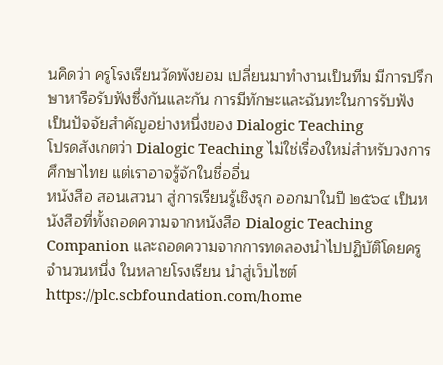นคิดว่า ครูโรงเรียนวัดพังยอม เปลี่ยนมาทำงานเป็นทีม มีการปรึกษาหารือรับฟังซึ่งกันและกัน การมีทักษะและฉันทะในการรับฟัง เป็นปัจจัยสำคัญอย่างหนึ่งของ Dialogic Teaching
โปรดสังเกตว่า Dialogic Teaching ไม่ใช่เรื่องใหม่สำหรับวงการศึกษาไทย แต่เราอาจรู้จักในชื่ออื่น
หนังสือ สอนเสวนา สู่การเรียนรู้เชิงรุก ออกมาในปี ๒๕๖๔ เป็นหนังสือที่ทั้งถอดความจากหนังสือ Dialogic Teaching Companion และถอดความจากการทดลองนำไปปฏิบัติโดยครูจำนวนหนึ่ง ในหลายโรงเรียน นำสู่เว็บไซต์ https://plc.scbfoundation.com/home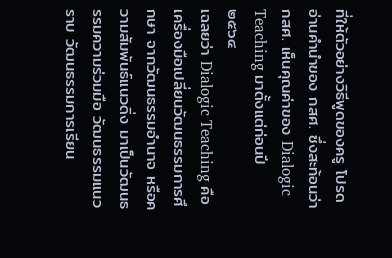ที่ให้ตัวอย่างวิธีพูดของครู โปรดอ่านคำนำของ กสศ. ซึ่งสะท้อนว่า กสศ. เห็นคุณค่าของ Dialogic Teaching มาตั้งแต่ก่อนปี ๒๕๖๔
เฉลยว่า Dialogic Teaching คือเครื่องมือเปลี่ยนวัฒนธรรมการศึกษา จากวัฒนธรรมอำนาจ หรือความสัมพันธ์แนวดิ่ง มาเป็นวัฒนธรรมความร่วมมือ วัฒนธรรมแนวราบ วัฒนธรรมการเรียน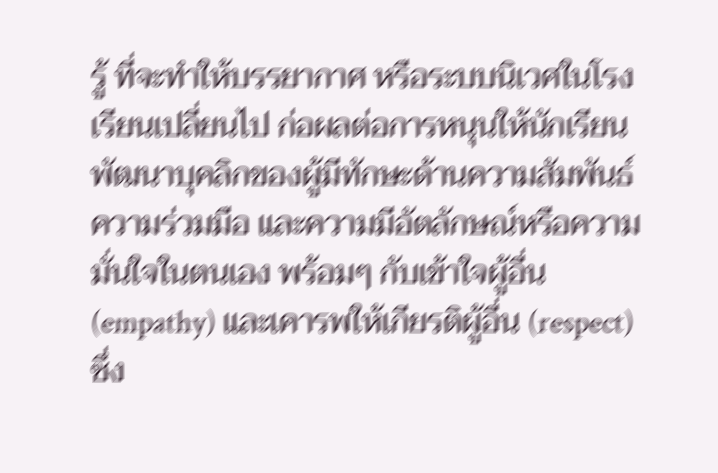รู้ ที่จะทำให้บรรยากาศ หรือระบบนิเวศในโรงเรียนเปลี่ยนไป ก่อผลต่อการหนุนให้นักเรียนพัฒนาบุคลิกของผู้มีทักษะด้านความสัมพันธ์ ความร่วมมือ และความมีอัตลักษณ์หรือความมั่นใจในตนเอง พร้อมๆ กับเข้าใจผู้อื่น (empathy) และเคารพให้เกียรติผู้อื่น (respect) ซึ่ง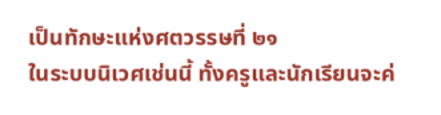เป็นทักษะแห่งศตวรรษที่ ๒๑
ในระบบนิเวศเช่นนี้ ทั้งครูและนักเรียนจะค่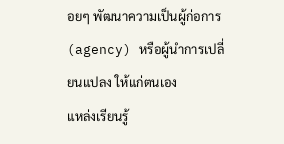อยๆ พัฒนาความเป็นผู้ก่อการ (agency) หรือผู้นำการเปลี่ยนแปลง ให้แก่ตนเอง
แหล่งเรียนรู้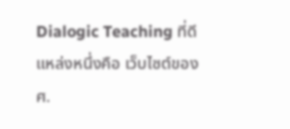Dialogic Teaching ที่ดีแหล่งหนึ่งคือ เว็บไซต์ของ ศ.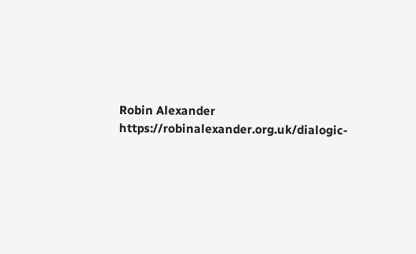Robin Alexander https://robinalexander.org.uk/dialogic-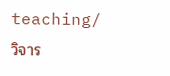teaching/
วิจาร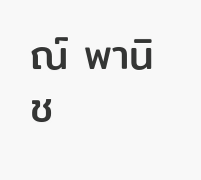ณ์ พานิช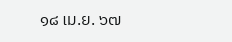๑๘ เม.ย. ๖๗